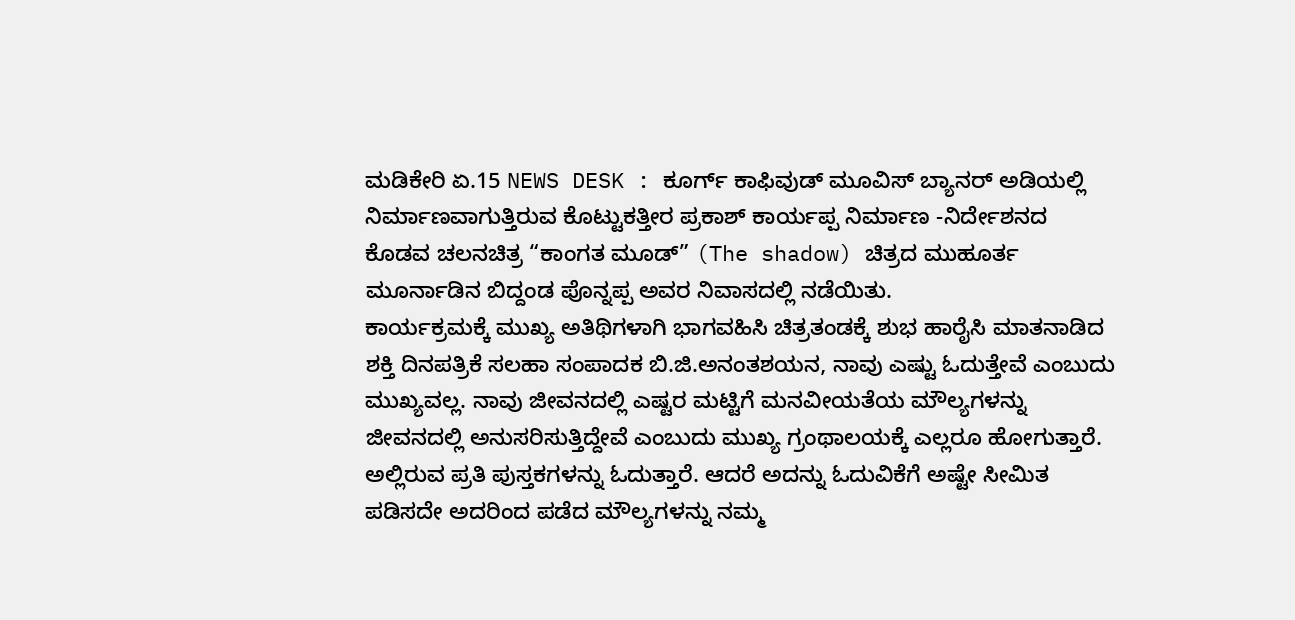ಮಡಿಕೇರಿ ಏ.15 NEWS DESK : ಕೂರ್ಗ್ ಕಾಫಿವುಡ್ ಮೂವಿಸ್ ಬ್ಯಾನರ್ ಅಡಿಯಲ್ಲಿ ನಿರ್ಮಾಣವಾಗುತ್ತಿರುವ ಕೊಟ್ಟುಕತ್ತೀರ ಪ್ರಕಾಶ್ ಕಾರ್ಯಪ್ಪ ನಿರ್ಮಾಣ -ನಿರ್ದೇಶನದ ಕೊಡವ ಚಲನಚಿತ್ರ “ಕಾಂಗತ ಮೂಡ್” (The shadow) ಚಿತ್ರದ ಮುಹೂರ್ತ ಮೂರ್ನಾಡಿನ ಬಿದ್ದಂಡ ಪೊನ್ನಪ್ಪ ಅವರ ನಿವಾಸದಲ್ಲಿ ನಡೆಯಿತು.
ಕಾರ್ಯಕ್ರಮಕ್ಕೆ ಮುಖ್ಯ ಅತಿಥಿಗಳಾಗಿ ಭಾಗವಹಿಸಿ ಚಿತ್ರತಂಡಕ್ಕೆ ಶುಭ ಹಾರೈಸಿ ಮಾತನಾಡಿದ ಶಕ್ತಿ ದಿನಪತ್ರಿಕೆ ಸಲಹಾ ಸಂಪಾದಕ ಬಿ.ಜಿ.ಅನಂತಶಯನ, ನಾವು ಎಷ್ಟು ಓದುತ್ತೇವೆ ಎಂಬುದು ಮುಖ್ಯವಲ್ಲ. ನಾವು ಜೀವನದಲ್ಲಿ ಎಷ್ಟರ ಮಟ್ಟಿಗೆ ಮನವೀಯತೆಯ ಮೌಲ್ಯಗಳನ್ನು ಜೀವನದಲ್ಲಿ ಅನುಸರಿಸುತ್ತಿದ್ದೇವೆ ಎಂಬುದು ಮುಖ್ಯ ಗ್ರಂಥಾಲಯಕ್ಕೆ ಎಲ್ಲರೂ ಹೋಗುತ್ತಾರೆ. ಅಲ್ಲಿರುವ ಪ್ರತಿ ಪುಸ್ತಕಗಳನ್ನು ಓದುತ್ತಾರೆ. ಆದರೆ ಅದನ್ನು ಓದುವಿಕೆಗೆ ಅಷ್ಟೇ ಸೀಮಿತ ಪಡಿಸದೇ ಅದರಿಂದ ಪಡೆದ ಮೌಲ್ಯಗಳನ್ನು ನಮ್ಮ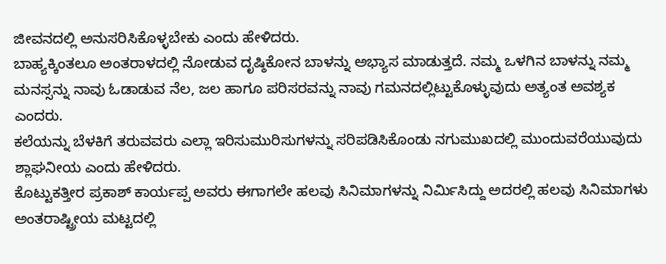ಜೀವನದಲ್ಲಿ ಅನುಸರಿಸಿಕೊಳ್ಳಬೇಕು ಎಂದು ಹೇಳಿದರು.
ಬಾಹ್ಯಕ್ಕಿಂತಲೂ ಅಂತರಾಳದಲ್ಲಿ ನೋಡುವ ದೃಷ್ಠಿಕೋನ ಬಾಳನ್ನು ಅಭ್ಯಾಸ ಮಾಡುತ್ತದೆ. ನಮ್ಮ ಒಳಗಿನ ಬಾಳನ್ನು ನಮ್ಮ ಮನಸ್ಸನ್ನು ನಾವು ಓಡಾಡುವ ನೆಲ, ಜಲ ಹಾಗೂ ಪರಿಸರವನ್ನು ನಾವು ಗಮನದಲ್ಲಿಟ್ಟುಕೊಳ್ಳುವುದು ಅತ್ಯಂತ ಅವಶ್ಯಕ ಎಂದರು.
ಕಲೆಯನ್ನು ಬೆಳಕಿಗೆ ತರುವವರು ಎಲ್ಲಾ ಇರಿಸುಮುರಿಸುಗಳನ್ನು ಸರಿಪಡಿಸಿಕೊಂಡು ನಗುಮುಖದಲ್ಲಿ ಮುಂದುವರೆಯುವುದು ಶ್ಲಾಘನೀಯ ಎಂದು ಹೇಳಿದರು.
ಕೊಟ್ಟುಕತ್ತೀರ ಪ್ರಕಾಶ್ ಕಾರ್ಯಪ್ಪ ಅವರು ಈಗಾಗಲೇ ಹಲವು ಸಿನಿಮಾಗಳನ್ನು ನಿರ್ಮಿಸಿದ್ದು ಅದರಲ್ಲಿ ಹಲವು ಸಿನಿಮಾಗಳು ಅಂತರಾಷ್ಟ್ರೀಯ ಮಟ್ಟದಲ್ಲಿ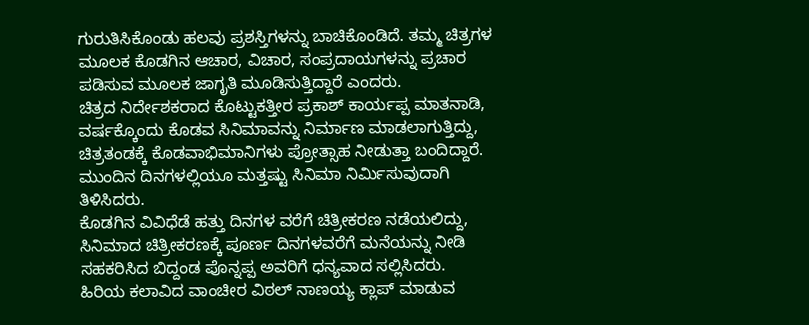ಗುರುತಿಸಿಕೊಂಡು ಹಲವು ಪ್ರಶಸ್ತಿಗಳನ್ನು ಬಾಚಿಕೊಂಡಿದೆ. ತಮ್ಮ ಚಿತ್ರಗಳ ಮೂಲಕ ಕೊಡಗಿನ ಆಚಾರ, ವಿಚಾರ, ಸಂಪ್ರದಾಯಗಳನ್ನು ಪ್ರಚಾರ ಪಡಿಸುವ ಮೂಲಕ ಜಾಗೃತಿ ಮೂಡಿಸುತ್ತಿದ್ದಾರೆ ಎಂದರು.
ಚಿತ್ರದ ನಿರ್ದೇಶಕರಾದ ಕೊಟ್ಟುಕತ್ತೀರ ಪ್ರಕಾಶ್ ಕಾರ್ಯಪ್ಪ ಮಾತನಾಡಿ, ವರ್ಷಕ್ಕೊಂದು ಕೊಡವ ಸಿನಿಮಾವನ್ನು ನಿರ್ಮಾಣ ಮಾಡಲಾಗುತ್ತಿದ್ದು, ಚಿತ್ರತಂಡಕ್ಕೆ ಕೊಡವಾಭಿಮಾನಿಗಳು ಪ್ರೋತ್ಸಾಹ ನೀಡುತ್ತಾ ಬಂದಿದ್ದಾರೆ. ಮುಂದಿನ ದಿನಗಳಲ್ಲಿಯೂ ಮತ್ತಷ್ಟು ಸಿನಿಮಾ ನಿರ್ಮಿಸುವುದಾಗಿ ತಿಳಿಸಿದರು.
ಕೊಡಗಿನ ವಿವಿಧೆಡೆ ಹತ್ತು ದಿನಗಳ ವರೆಗೆ ಚಿತ್ರೀಕರಣ ನಡೆಯಲಿದ್ದು, ಸಿನಿಮಾದ ಚಿತ್ರೀಕರಣಕ್ಕೆ ಪೂರ್ಣ ದಿನಗಳವರೆಗೆ ಮನೆಯನ್ನು ನೀಡಿ ಸಹಕರಿಸಿದ ಬಿದ್ದಂಡ ಪೊನ್ನಪ್ಪ ಅವರಿಗೆ ಧನ್ಯವಾದ ಸಲ್ಲಿಸಿದರು.
ಹಿರಿಯ ಕಲಾವಿದ ವಾಂಚೀರ ವಿಠಲ್ ನಾಣಯ್ಯ ಕ್ಲಾಪ್ ಮಾಡುವ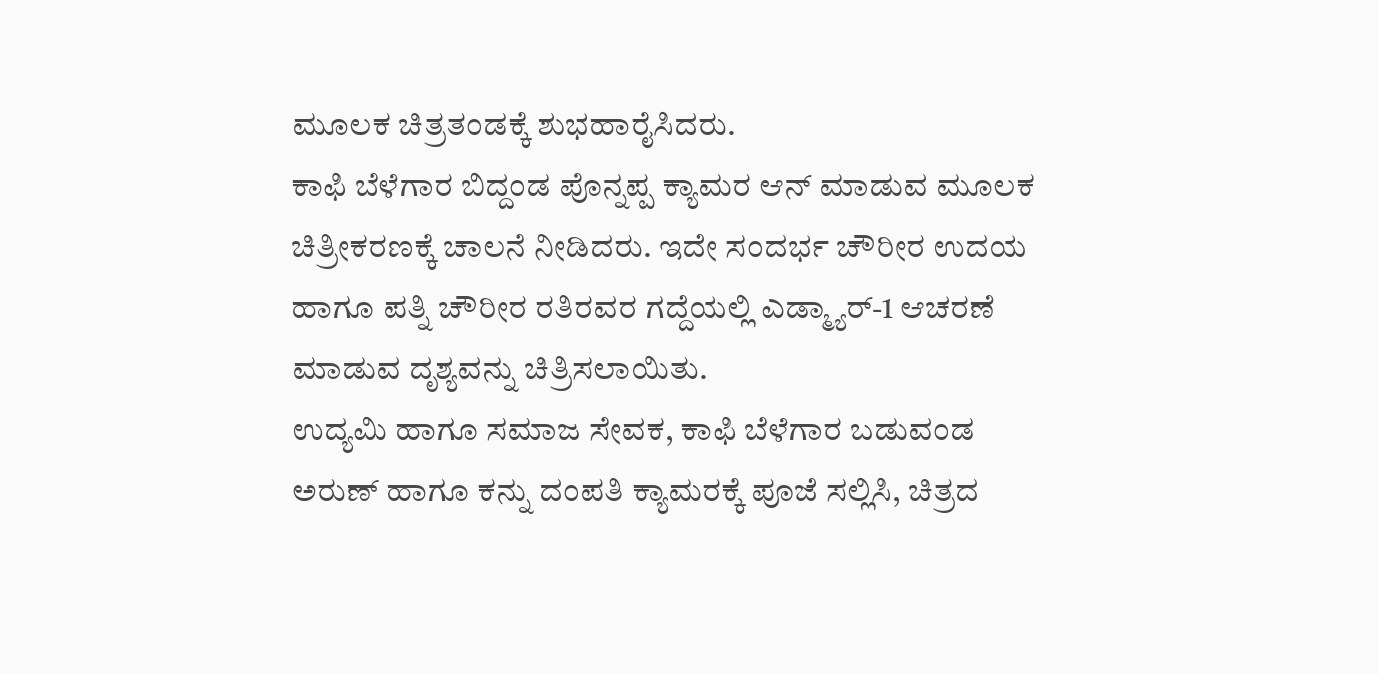ಮೂಲಕ ಚಿತ್ರತಂಡಕ್ಕೆ ಶುಭಹಾರೈಸಿದರು.
ಕಾಫಿ ಬೆಳೆಗಾರ ಬಿದ್ದಂಡ ಪೊನ್ನಪ್ಪ ಕ್ಯಾಮರ ಆನ್ ಮಾಡುವ ಮೂಲಕ ಚಿತ್ರೀಕರಣಕ್ಕೆ ಚಾಲನೆ ನೀಡಿದರು. ಇದೇ ಸಂದರ್ಭ ಚೌರೀರ ಉದಯ ಹಾಗೂ ಪತ್ನಿ ಚೌರೀರ ರತಿರವರ ಗದ್ದೆಯಲ್ಲಿ ಎಡ್ಮ್ಯಾರ್-1 ಆಚರಣೆ ಮಾಡುವ ದೃಶ್ಯವನ್ನು ಚಿತ್ರಿಸಲಾಯಿತು.
ಉದ್ಯಮಿ ಹಾಗೂ ಸಮಾಜ ಸೇವಕ, ಕಾಫಿ ಬೆಳೆಗಾರ ಬಡುವಂಡ ಅರುಣ್ ಹಾಗೂ ಕನ್ನು ದಂಪತಿ ಕ್ಯಾಮರಕ್ಕೆ ಪೂಜೆ ಸಲ್ಲಿಸಿ, ಚಿತ್ರದ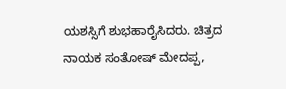ಯಶಸ್ಸಿಗೆ ಶುಭಹಾರೈಸಿದರು. ಚಿತ್ರದ ನಾಯಕ ಸಂತೋಷ್ ಮೇದಪ್ಪ,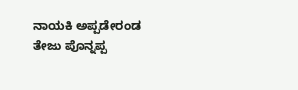ನಾಯಕಿ ಅಪ್ಪಡೇರಂಡ ತೇಜು ಪೊನ್ನಪ್ಪ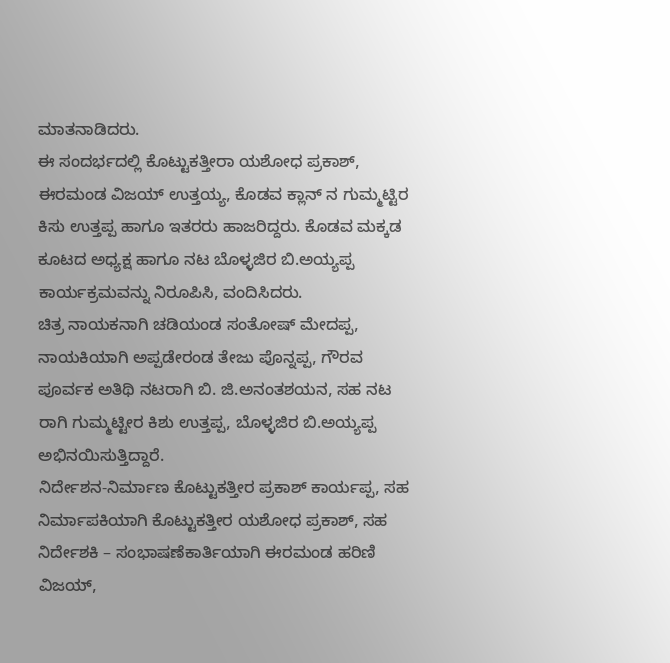ಮಾತನಾಡಿದರು.
ಈ ಸಂದರ್ಭದಲ್ಲಿ ಕೊಟ್ಟುಕತ್ತೀರಾ ಯಶೋಧ ಪ್ರಕಾಶ್, ಈರಮಂಡ ವಿಜಯ್ ಉತ್ತಯ್ಯ, ಕೊಡವ ಕ್ಲಾನ್ ನ ಗುಮ್ಮಟ್ಟಿರ ಕಿಸು ಉತ್ತಪ್ಪ ಹಾಗೂ ಇತರರು ಹಾಜರಿದ್ದರು. ಕೊಡವ ಮಕ್ಕಡ ಕೂಟದ ಅಧ್ಯಕ್ಷ ಹಾಗೂ ನಟ ಬೊಳ್ಳಜಿರ ಬಿ.ಅಯ್ಯಪ್ಪ ಕಾರ್ಯಕ್ರಮವನ್ನು ನಿರೂಪಿಸಿ, ವಂದಿಸಿದರು.
ಚಿತ್ರ ನಾಯಕನಾಗಿ ಚಡಿಯಂಡ ಸಂತೋಷ್ ಮೇದಪ್ಪ, ನಾಯಕಿಯಾಗಿ ಅಪ್ಪಡೇರಂಡ ತೇಜು ಪೊನ್ನಪ್ಪ, ಗೌರವ ಪೂರ್ವಕ ಅತಿಥಿ ನಟರಾಗಿ ಬಿ. ಜಿ.ಅನಂತಶಯನ, ಸಹ ನಟ ರಾಗಿ ಗುಮ್ಮಟ್ಟೀರ ಕಿಶು ಉತ್ತಪ್ಪ, ಬೊಳ್ಳಜಿರ ಬಿ.ಅಯ್ಯಪ್ಪ ಅಭಿನಯಿಸುತ್ತಿದ್ದಾರೆ.
ನಿರ್ದೇಶನ-ನಿರ್ಮಾಣ ಕೊಟ್ಟುಕತ್ತೀರ ಪ್ರಕಾಶ್ ಕಾರ್ಯಪ್ಪ, ಸಹ ನಿರ್ಮಾಪಕಿಯಾಗಿ ಕೊಟ್ಟುಕತ್ತೀರ ಯಶೋಧ ಪ್ರಕಾಶ್, ಸಹ ನಿರ್ದೇಶಕಿ – ಸಂಭಾಷಣೆಕಾರ್ತಿಯಾಗಿ ಈರಮಂಡ ಹರಿಣಿ ವಿಜಯ್,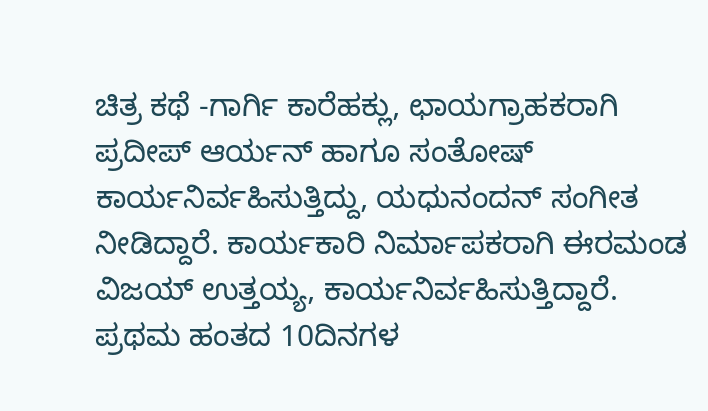ಚಿತ್ರ ಕಥೆ -ಗಾರ್ಗಿ ಕಾರೆಹಕ್ಲು, ಛಾಯಗ್ರಾಹಕರಾಗಿ ಪ್ರದೀಪ್ ಆರ್ಯನ್ ಹಾಗೂ ಸಂತೋಷ್ ಕಾರ್ಯನಿರ್ವಹಿಸುತ್ತಿದ್ದು, ಯಧುನಂದನ್ ಸಂಗೀತ ನೀಡಿದ್ದಾರೆ. ಕಾರ್ಯಕಾರಿ ನಿರ್ಮಾಪಕರಾಗಿ ಈರಮಂಡ ವಿಜಯ್ ಉತ್ತಯ್ಯ, ಕಾರ್ಯನಿರ್ವಹಿಸುತ್ತಿದ್ದಾರೆ. ಪ್ರಥಮ ಹಂತದ 10ದಿನಗಳ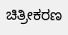ಚಿತ್ರೀಕರಣ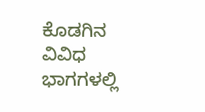ಕೊಡಗಿನ ವಿವಿಧ ಭಾಗಗಳಲ್ಲಿ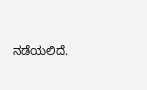ನಡೆಯಲಿದೆ.